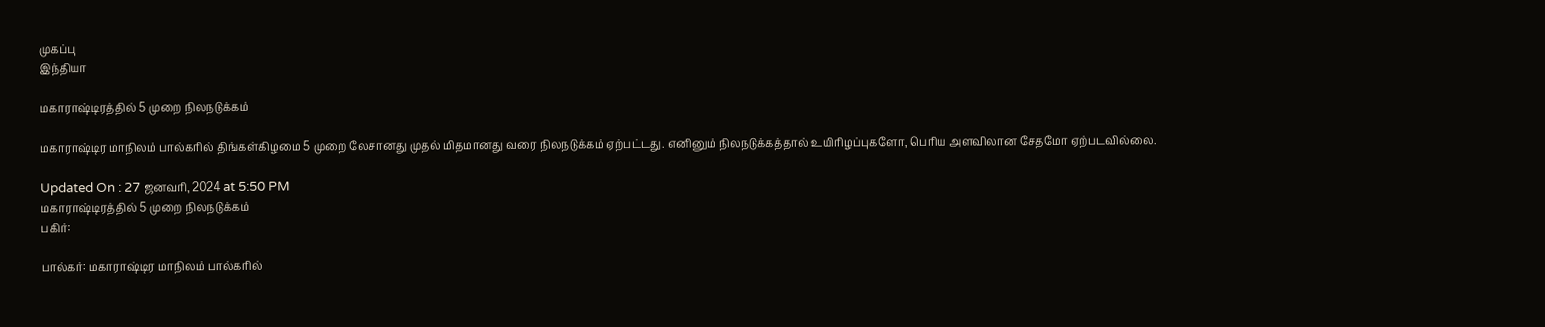முகப்பு
இந்தியா

மகாராஷ்டிரத்தில் 5 முறை நிலநடுக்கம்

மகாராஷ்டிர மாநிலம் பால்கரில் திங்கள்கிழமை 5 முறை லேசானது முதல் மிதமானது வரை நிலநடுக்கம் ஏற்பட்டது. எனினும் நிலநடுக்கத்தால் உயிரிழப்புகளோ, பெரிய அளவிலான சேதமோ ஏற்படவில்லை.

Updated On : 27 ஜனவரி, 2024 at 5:50 PM
மகாராஷ்டிரத்தில் 5 முறை நிலநடுக்கம்
பகிர்:

பால்கர்: மகாராஷ்டிர மாநிலம் பால்கரில்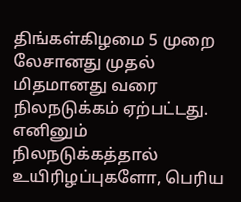திங்கள்கிழமை 5 முறை லேசானது முதல் மிதமானது வரை நிலநடுக்கம் ஏற்பட்டது. எனினும் நிலநடுக்கத்தால் உயிரிழப்புகளோ, பெரிய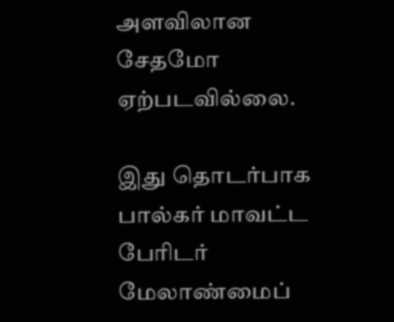அளவிலான சேதமோ ஏற்படவில்லை.

இது தொடர்பாக பால்கர் மாவட்ட பேரிடர் மேலாண்மைப்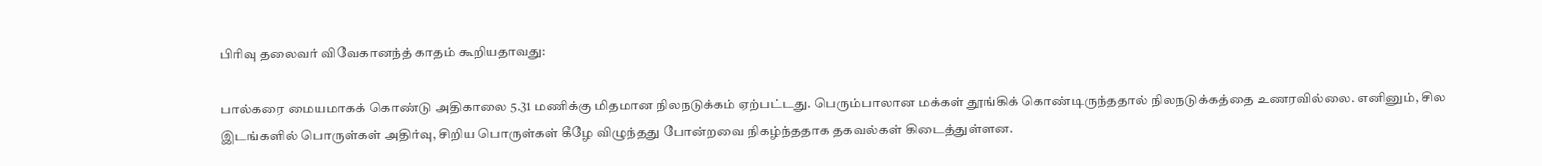பிரிவு தலைவர் விவேகானந்த் காதம் கூறியதாவது:

பால்கரை மையமாகக் கொண்டு அதிகாலை 5.31 மணிக்கு மிதமான நிலநடுக்கம் ஏற்பட்டது. பெரும்பாலான மக்கள் தூங்கிக் கொண்டிருந்ததால் நிலநடுக்கத்தை உணரவில்லை. எனினும், சில இடங்களில் பொருள்கள் அதிர்வு, சிறிய பொருள்கள் கீழே விழுந்தது போன்றவை நிகழ்ந்ததாக தகவல்கள் கிடைத்துள்ளன.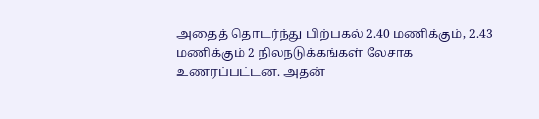அதைத் தொடர்ந்து பிற்பகல் 2.40 மணிக்கும், 2.43 மணிக்கும் 2 நிலநடுக்கங்கள் லேசாக உணரப்பட்டன. அதன்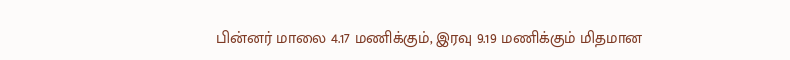பின்னர் மாலை 4.17 மணிக்கும், இரவு 9.19 மணிக்கும் மிதமான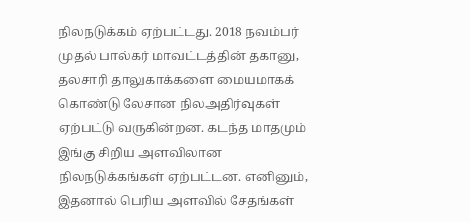நிலநடுக்கம் ஏற்பட்டது. 2018 நவம்பர் முதல் பால்கர் மாவட்டத்தின் தகானு, தலசாரி தாலுகாக்களை மையமாகக் கொண்டு லேசான நிலஅதிர்வுகள் ஏற்பட்டு வருகின்றன. கடந்த மாதமும் இங்கு சிறிய அளவிலான நிலநடுக்கங்கள் ஏற்பட்டன. எனினும், இதனால் பெரிய அளவில் சேதங்கள்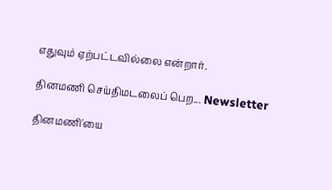எதுவும் ஏற்பட்டவில்லை என்றார்.

தினமணி செய்திமடலைப் பெற... Newsletter

தினமணி'யை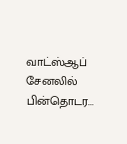வாட்ஸ்ஆப் சேனலில் பின்தொடர...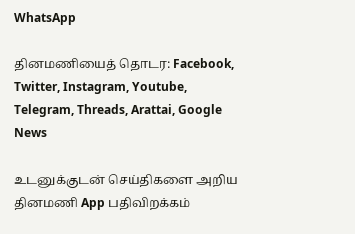WhatsApp

தினமணியைத் தொடர: Facebook, Twitter, Instagram, Youtube, Telegram, Threads, Arattai, Google News

உடனுக்குடன் செய்திகளை அறிய தினமணி App பதிவிறக்கம்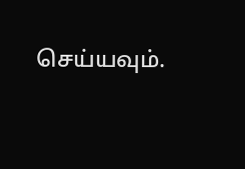செய்யவும்.